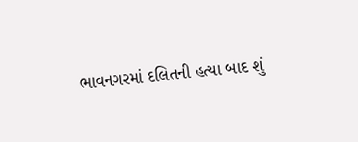ભાવનગરમાં દલિતની હત્યા બાદ શું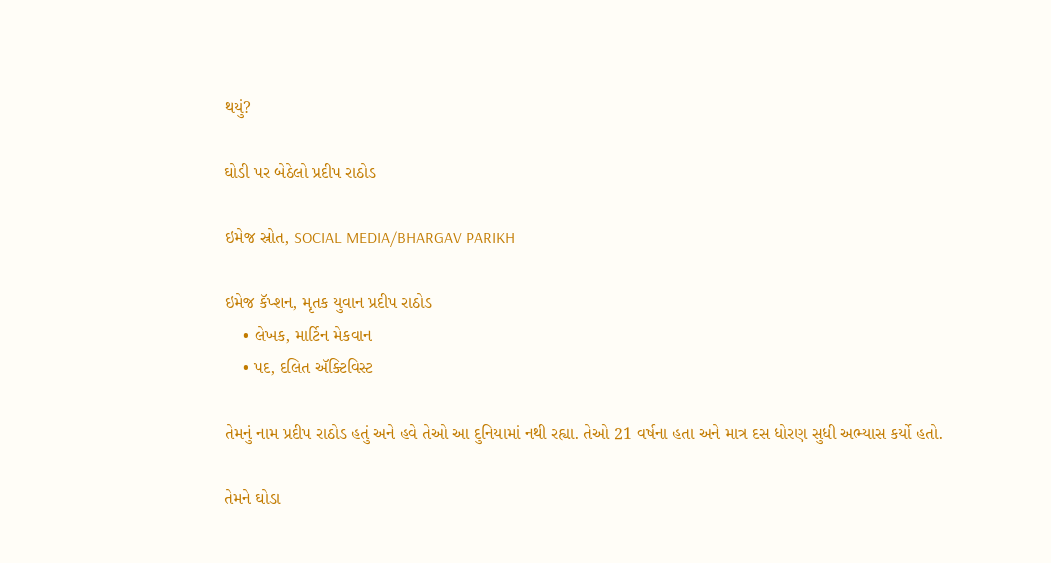થયું?

ઘોડી પર બેઠેલો પ્રદીપ રાઠોડ

ઇમેજ સ્રોત, SOCIAL MEDIA/BHARGAV PARIKH

ઇમેજ કૅપ્શન, મૃતક યુવાન પ્રદીપ રાઠોડ
    • લેખક, માર્ટિન મેકવાન
    • પદ, દલિત ઍક્ટિવિસ્ટ

તેમનું નામ પ્રદીપ રાઠોડ હતું અને હવે તેઓ આ દુનિયામાં નથી રહ્યા. તેઓ 21 વર્ષના હતા અને માત્ર દસ ધોરણ સુધી અભ્યાસ કર્યો હતો.

તેમને ઘોડા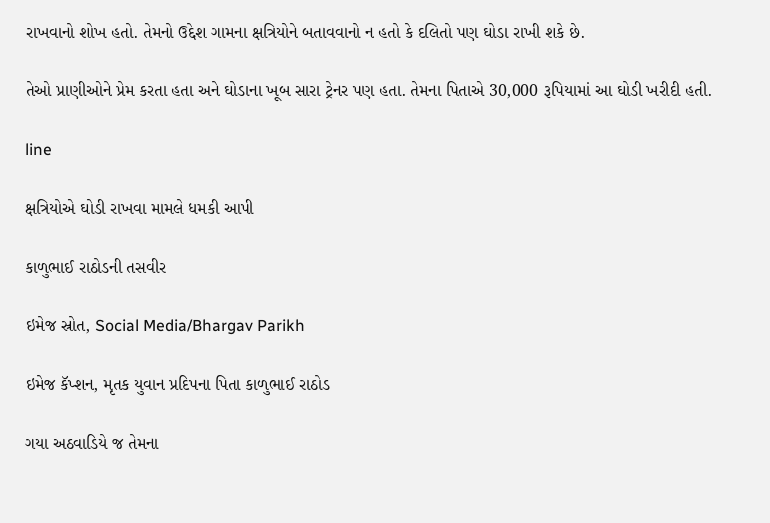રાખવાનો શોખ હતો. તેમનો ઉદ્દેશ ગામના ક્ષત્રિયોને બતાવવાનો ન હતો કે દલિતો પણ ઘોડા રાખી શકે છે.

તેઓ પ્રાણીઓને પ્રેમ કરતા હતા અને ઘોડાના ખૂબ સારા ટ્રેનર પણ હતા. તેમના પિતાએ 30,000 રૂપિયામાં આ ઘોડી ખરીદી હતી.

line

ક્ષત્રિયોએ ઘોડી રાખવા મામલે ધમકી આપી

કાળુભાઈ રાઠોડની તસવીર

ઇમેજ સ્રોત, Social Media/Bhargav Parikh

ઇમેજ કૅપ્શન, મૃતક યુવાન પ્રદિપના પિતા કાળુભાઈ રાઠોડ

ગયા અઠવાડિયે જ તેમના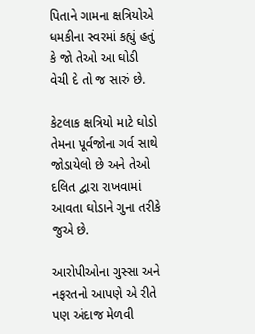પિતાને ગામના ક્ષત્રિયોએ ધમકીના સ્વરમાં કહ્યું હતું કે જો તેઓ આ ઘોડી વેચી દે તો જ સારું છે.

કેટલાક ક્ષત્રિયો માટે ઘોડો તેમના પૂર્વજોના ગર્વ સાથે જોડાયેલો છે અને તેઓ દલિત દ્વારા રાખવામાં આવતા ઘોડાને ગુના તરીકે જુએ છે.

આરોપીઓના ગુસ્સા અને નફરતનો આપણે એ રીતે પણ અંદાજ મેળવી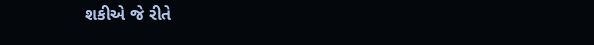શકીએ જે રીતે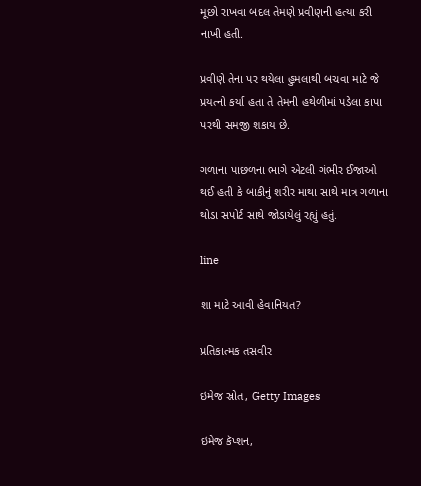મૂછો રાખવા બદલ તેમણે પ્રવીણની હત્યા કરી નાખી હતી.

પ્રવીણે તેના પર થયેલા હુમલાથી બચવા માટે જે પ્રયત્નો કર્યા હતા તે તેમની હથેળીમાં પડેલા કાપા પરથી સમજી શકાય છે.

ગળાના પાછળના ભાગે એટલી ગંભીર ઈજાઓ થઈ હતી કે બાકીનું શરીર માથા સાથે માત્ર ગળાના થોડા સપોર્ટ સાથે જોડાયેલું રહ્યું હતું.

line

શા માટે આવી હેવાનિયત?

પ્રતિકાત્મક તસવીર

ઇમેજ સ્રોત, Getty Images

ઇમેજ કૅપ્શન,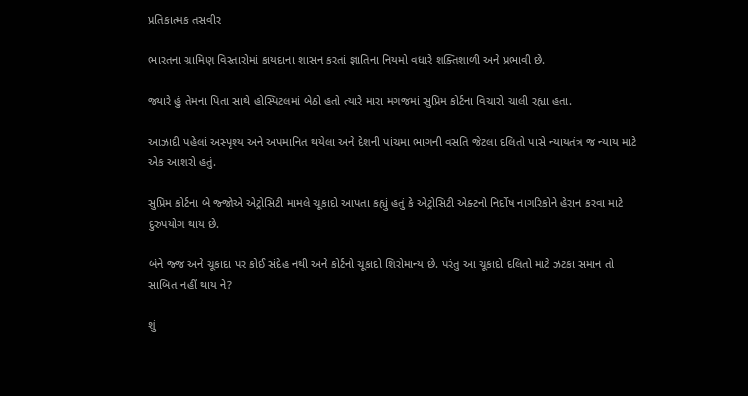પ્રતિકાત્મક તસવીર

ભારતના ગ્રામિણ વિસ્તારોમાં કાયદાના શાસન કરતાં જ્ઞાતિના નિયમો વધારે શક્તિશાળી અને પ્રભાવી છે.

જ્યારે હું તેમના પિતા સાથે હોસ્પિટલમાં બેઠો હતો ત્યારે મારા મગજમાં સુપ્રિમ કોર્ટના વિચારો ચાલી રહ્યા હતા.

આઝાદી પહેલાં અસ્પૃશ્ય અને અપમાનિત થયેલા અને દેશની પાંચમા ભાગની વસતિ જેટલા દલિતો પાસે ન્યાયતંત્ર જ ન્યાય માટે એક આશરો હતું.

સુપ્રિમ કોર્ટના બે જ્જોએ એટ્રોસિટી મામલે ચૂકાદો આપતા કહ્યું હતું કે એટ્રોસિટી એક્ટનો નિર્દોષ નાગરિકોને હેરાન કરવા માટે દુરુપયોગ થાય છે.

બંને જ્જ અને ચૂકાદા પર કોઈ સંદેહ નથી અને કોર્ટનો ચૂકાદો શિરોમાન્ય છે. પરંતુ આ ચૂકાદો દલિતો માટે ઝટકા સમાન તો સાબિત નહીં થાય ને?

શું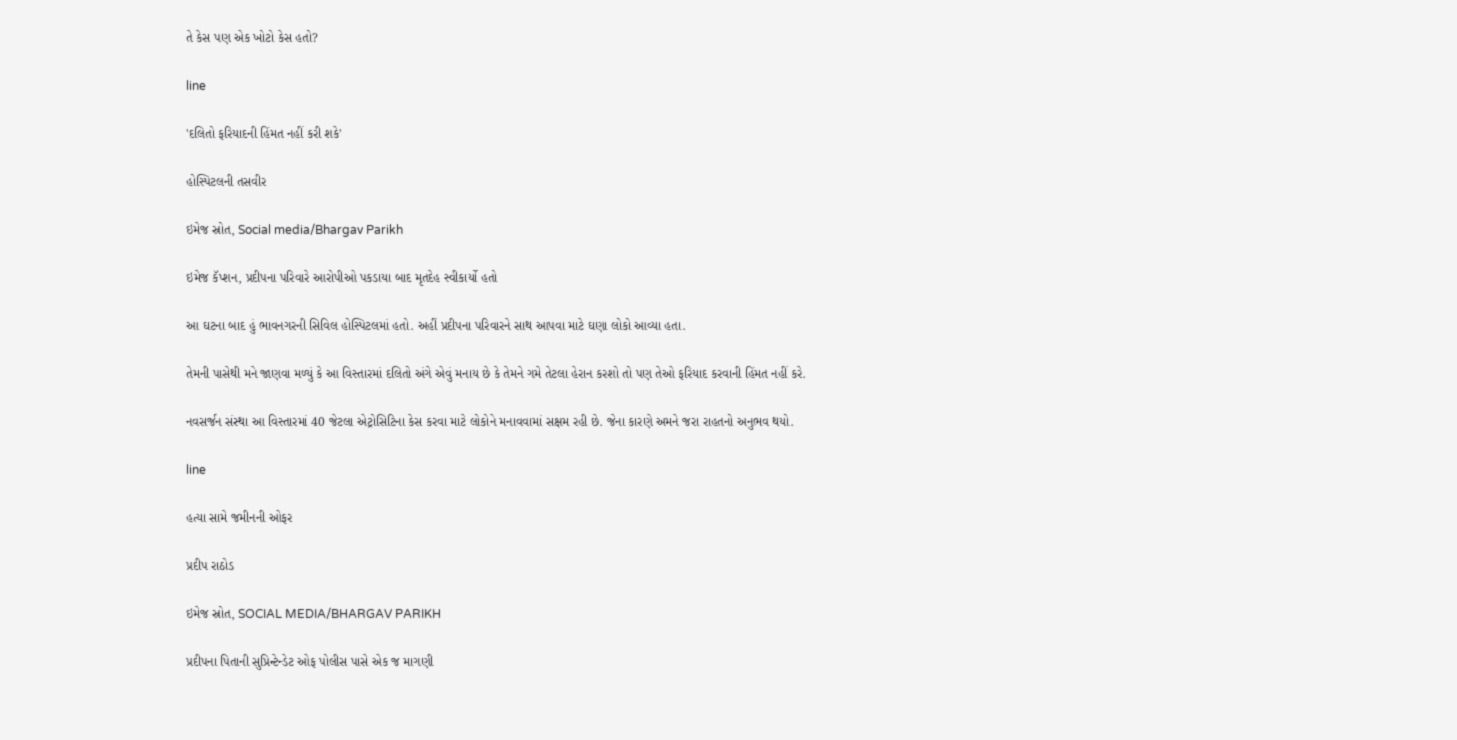તે કેસ પણ એક ખોટો કેસ હતો?

line

'દલિતો ફરિયાદની હિંમત નહીં કરી શકે'

હોસ્પિટલની તસવીર

ઇમેજ સ્રોત, Social media/Bhargav Parikh

ઇમેજ કૅપ્શન, પ્રદીપના પરિવારે આરોપીઓ પકડાયા બાદ મૃતદેહ સ્વીકાર્યો હતો

આ ઘટના બાદ હું ભાવનગરની સિવિલ હોસ્પિટલમાં હતો. અહીં પ્રદીપના પરિવારને સાથ આપવા માટે ઘણા લોકો આવ્યા હતા.

તેમની પાસેથી મને જાણવા મળ્યું કે આ વિસ્તારમાં દલિતો અંગે એવું મનાય છે કે તેમને ગમે તેટલા હેરાન કરશો તો પણ તેઓ ફરિયાદ કરવાની હિંમત નહીં કરે.

નવસર્જન સંસ્થા આ વિસ્તારમાં 40 જેટલા એટ્રોસિટિના કેસ કરવા માટે લોકોને મનાવવામાં સક્ષમ રહી છે. જેના કારણે અમને જરા રાહતનો અનુભવ થયો.

line

હત્યા સામે જમીનની ઓફર

પ્રદીપ રાઠોડ

ઇમેજ સ્રોત, SOCIAL MEDIA/BHARGAV PARIKH

પ્રદીપના પિતાની સુપ્રિન્ટેન્ડેટ ઓફ પોલીસ પાસે એક જ માગણી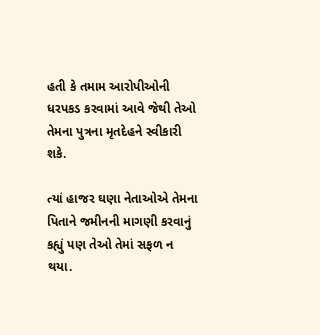હતી કે તમામ આરોપીઓની ધરપકડ કરવામાં આવે જેથી તેઓ તેમના પુત્રના મૃતદેહને સ્વીકારી શકે.

ત્યાં હાજર ઘણા નેતાઓએ તેમના પિતાને જમીનની માગણી કરવાનું કહ્યું પણ તેઓ તેમાં સફળ ન થયા.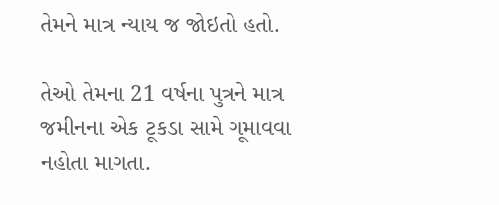તેમને માત્ર ન્યાય જ જોઇતો હતો.

તેઓ તેમના 21 વર્ષના પુત્રને માત્ર જમીનના એક ટૂકડા સામે ગૂમાવવા નહોતા માગતા.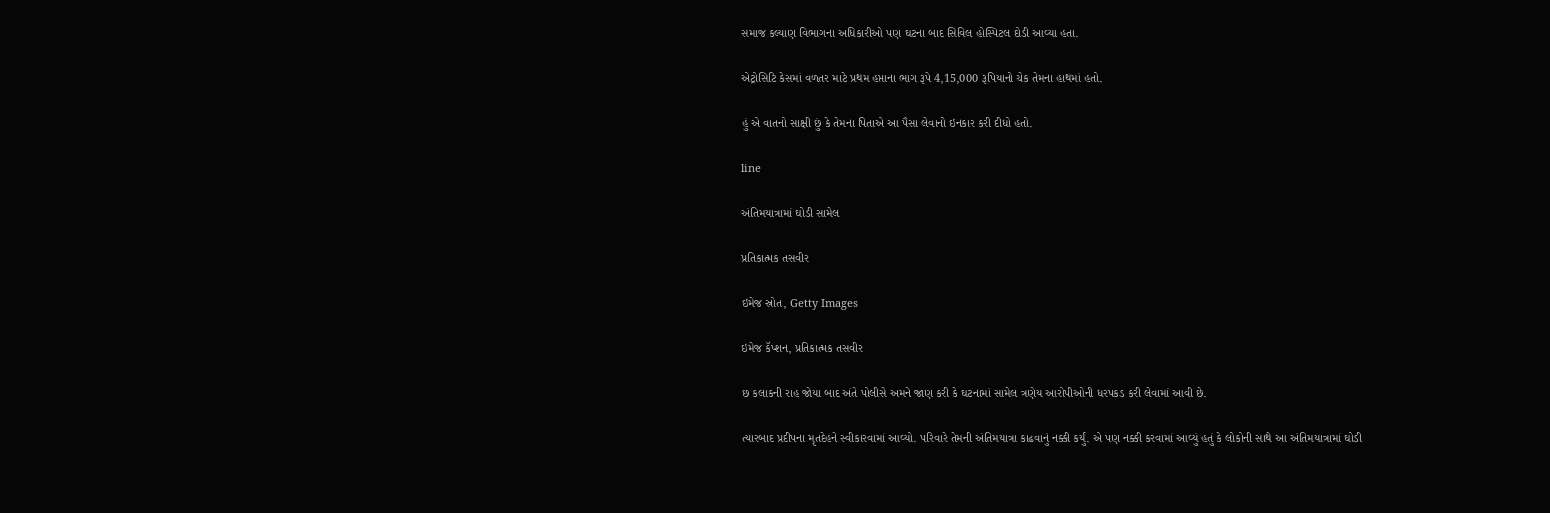સમાજ કલ્યાણ વિભાગના અધિકારીઓ પણ ઘટના બાદ સિવિલ હોસ્પિટલ દોડી આવ્યા હતા.

એટ્રોસિટિ કેસમાં વળતર માટે પ્રથમ હપ્તાના ભાગ રૂપે 4,15,000 રૂપિયાનો ચેક તેમના હાથમાં હતો.

હું એ વાતનો સાક્ષી છું કે તેમના પિતાએ આ પૈસા લેવાનો ઇનકાર કરી દીધો હતો.

line

અંતિમયાત્રામાં ઘોડી સામેલ

પ્રતિકાત્મક તસવીર

ઇમેજ સ્રોત, Getty Images

ઇમેજ કૅપ્શન, પ્રતિકાત્મક તસવીર

છ કલાકની રાહ જોયા બાદ અંતે પોલીસે અમને જાણ કરી કે ઘટનામાં સામેલ ત્રણેય આરોપીઓની ધરપકડ કરી લેવામાં આવી છે.

ત્યારબાદ પ્રદીપના મૃતદેહને સ્વીકારવામાં આવ્યો. પરિવારે તેમની અંતિમયાત્રા કાઢવાનું નક્કી કર્યું. એ પણ નક્કી કરવામાં આવ્યું હતું કે લોકોની સાથે આ અંતિમયાત્રામાં ઘોડી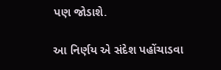પણ જોડાશે.

આ નિર્ણય એ સંદેશ પહોંચાડવા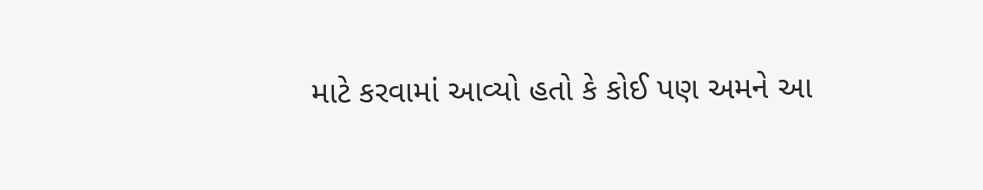માટે કરવામાં આવ્યો હતો કે કોઈ પણ અમને આ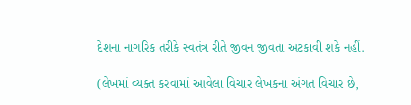દેશના નાગરિક તરીકે સ્વતંત્ર રીતે જીવન જીવતા અટકાવી શકે નહીં.

(લેખમાં વ્યક્ત કરવામાં આવેલા વિચાર લેખકના અંગત વિચાર છે,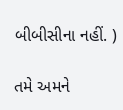બીબીસીના નહીં. )

તમે અમને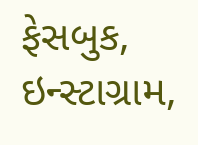ફેસબુક, ઇન્સ્ટાગ્રામ,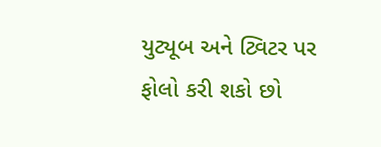યુટ્યૂબ અને ટ્વિટર પર ફોલો કરી શકો છો